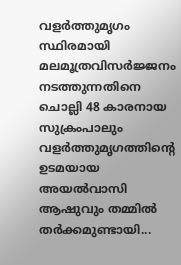വളർത്തുമൃഗം സ്ഥിരമായി മലമൂത്രവിസർജ്ജനം നടത്തുന്നതിനെ ചൊല്ലി 48 കാരനായ സുക്രംപാലും വളർത്തുമൃഗത്തിന്റെ ഉടമയായ അയൽവാസി ആഷുവും തമ്മിൽ തർക്കമുണ്ടായി...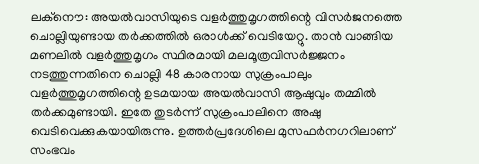ലക്നൌ: അയൽവാസിയുടെ വളർത്തുമൃഗത്തിന്റെ വിസർജനത്തെ ചൊല്ലിയുണ്ടായ തർക്കത്തിൽ ഒരാൾക്ക് വെടിയേറ്റു. താൻ വാങ്ങിയ മണലിൽ വളർത്തുമൃഗം സ്ഥിരമായി മലമൂത്രവിസർജ്ജനം നടത്തുന്നതിനെ ചൊല്ലി 48 കാരനായ സുക്രംപാലും വളർത്തുമൃഗത്തിന്റെ ഉടമയായ അയൽവാസി ആഷുവും തമ്മിൽ തർക്കമുണ്ടായി. ഇതേ തുടർന്ന് സുക്രംപാലിനെ അഷു വെടിവെക്കുകയായിരുന്നു. ഉത്തർപ്രദേശിലെ മുസഫർനഗറിലാണ് സംഭവം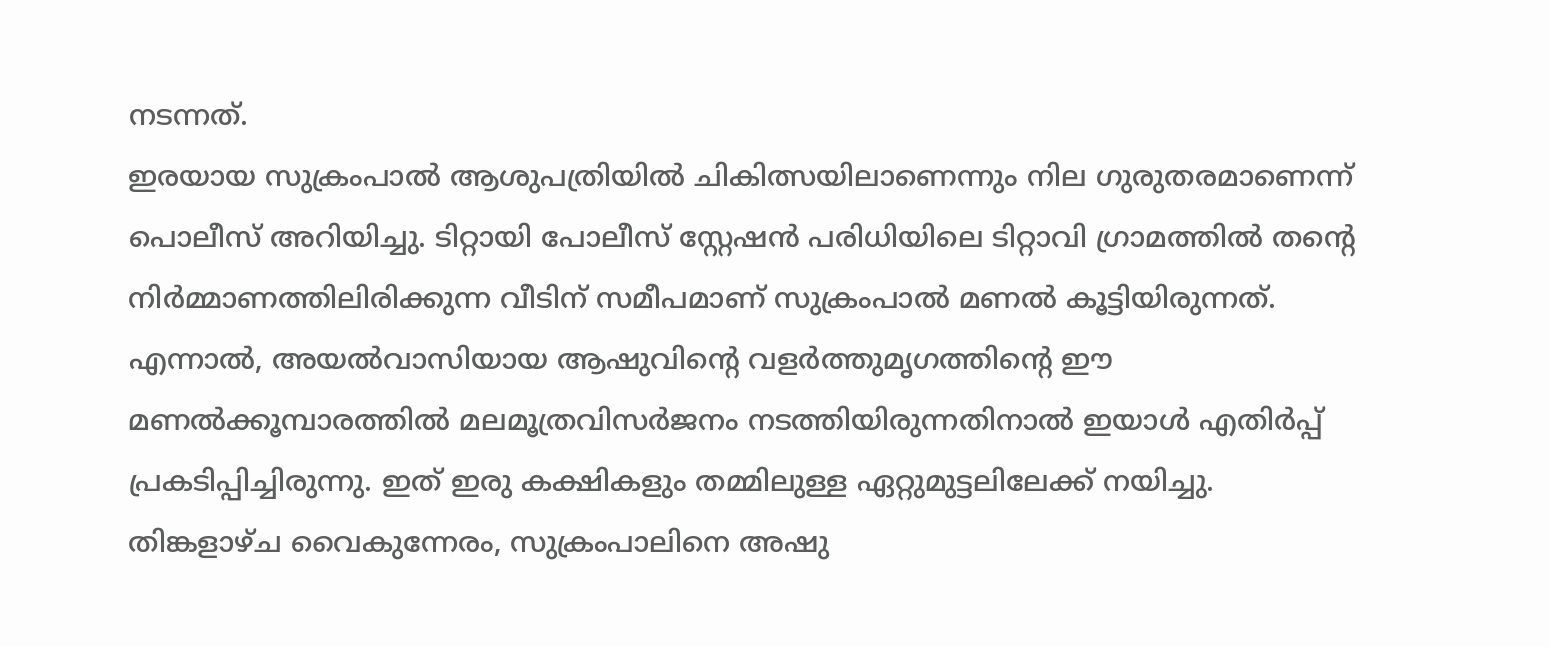നടന്നത്.
ഇരയായ സുക്രംപാൽ ആശുപത്രിയിൽ ചികിത്സയിലാണെന്നും നില ഗുരുതരമാണെന്ന് പൊലീസ് അറിയിച്ചു. ടിറ്റായി പോലീസ് സ്റ്റേഷൻ പരിധിയിലെ ടിറ്റാവി ഗ്രാമത്തിൽ തന്റെ നിർമ്മാണത്തിലിരിക്കുന്ന വീടിന് സമീപമാണ് സുക്രംപാൽ മണൽ കൂട്ടിയിരുന്നത്.
എന്നാൽ, അയൽവാസിയായ ആഷുവിന്റെ വളർത്തുമൃഗത്തിന്റെ ഈ മണൽക്കൂമ്പാരത്തിൽ മലമൂത്രവിസർജനം നടത്തിയിരുന്നതിനാൽ ഇയാൾ എതിർപ്പ് പ്രകടിപ്പിച്ചിരുന്നു. ഇത് ഇരു കക്ഷികളും തമ്മിലുള്ള ഏറ്റുമുട്ടലിലേക്ക് നയിച്ചു. തിങ്കളാഴ്ച വൈകുന്നേരം, സുക്രംപാലിനെ അഷു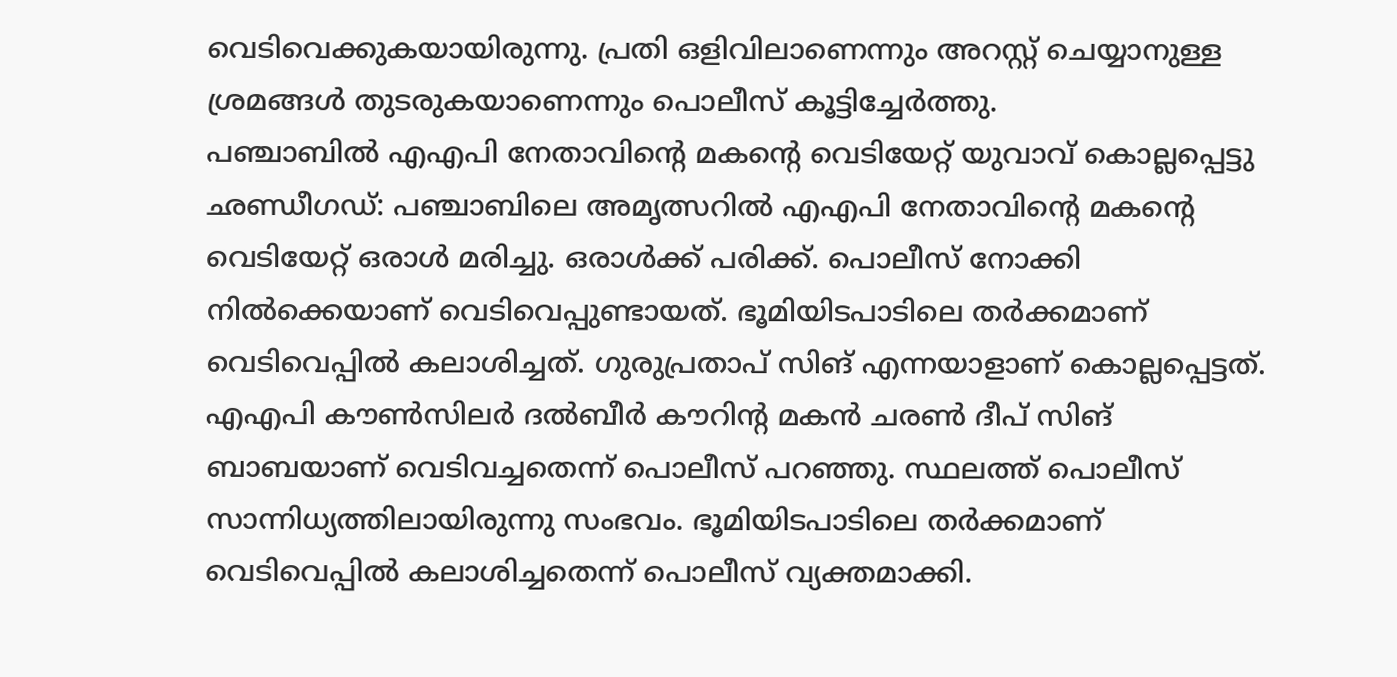വെടിവെക്കുകയായിരുന്നു. പ്രതി ഒളിവിലാണെന്നും അറസ്റ്റ് ചെയ്യാനുള്ള ശ്രമങ്ങൾ തുടരുകയാണെന്നും പൊലീസ് കൂട്ടിച്ചേർത്തു.
പഞ്ചാബിൽ എഎപി നേതാവിന്റെ മകന്റെ വെടിയേറ്റ് യുവാവ് കൊല്ലപ്പെട്ടു
ഛണ്ഡീഗഡ്: പഞ്ചാബിലെ അമൃത്സറിൽ എഎപി നേതാവിൻ്റെ മകൻ്റെ വെടിയേറ്റ് ഒരാൾ മരിച്ചു. ഒരാൾക്ക് പരിക്ക്. പൊലീസ് നോക്കി നിൽക്കെയാണ് വെടിവെപ്പുണ്ടായത്. ഭൂമിയിടപാടിലെ തർക്കമാണ് വെടിവെപ്പിൽ കലാശിച്ചത്. ഗുരുപ്രതാപ് സിങ് എന്നയാളാണ് കൊല്ലപ്പെട്ടത്. എഎപി കൗൺസിലർ ദൽബീർ കൗറിന്റ മകൻ ചരൺ ദീപ് സിങ് ബാബയാണ് വെടിവച്ചതെന്ന് പൊലീസ് പറഞ്ഞു. സ്ഥലത്ത് പൊലീസ് സാന്നിധ്യത്തിലായിരുന്നു സംഭവം. ഭൂമിയിടപാടിലെ തർക്കമാണ് വെടിവെപ്പിൽ കലാശിച്ചതെന്ന് പൊലീസ് വ്യക്തമാക്കി.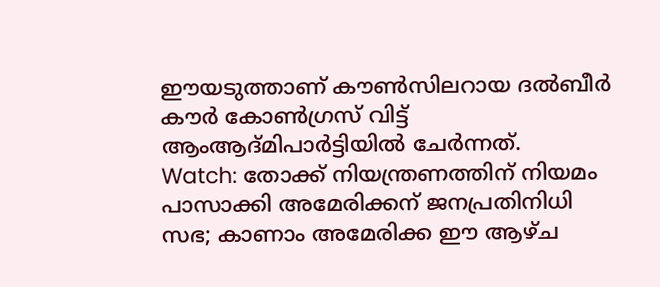ഈയടുത്താണ് കൗൺസിലറായ ദൽബീർ കൗർ കോൺഗ്രസ് വിട്ട് ആംആദ്മിപാർട്ടിയിൽ ചേർന്നത്.
Watch: തോക്ക് നിയന്ത്രണത്തിന് നിയമം പാസാക്കി അമേരിക്കന് ജനപ്രതിനിധി സഭ; കാണാം അമേരിക്ക ഈ ആഴ്ച